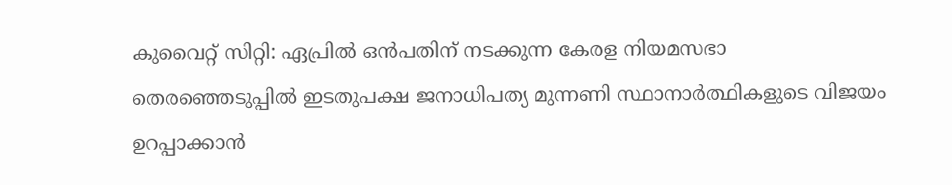കുവൈറ്റ് സിറ്റി: ഏപ്രിൽ ഒൻപതിന് നടക്കുന്ന കേരള നിയമസഭാ തെരഞ്ഞെടുപ്പിൽ ഇടതുപക്ഷ ജനാധിപത്യ മുന്നണി സ്ഥാനാർത്ഥികളുടെ വിജയം ഉറപ്പാക്കാൻ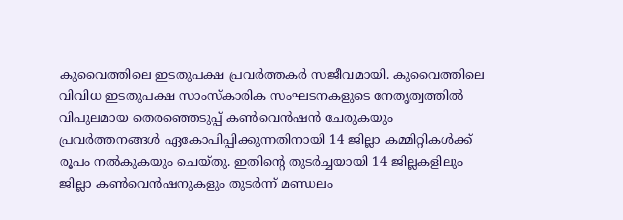കുവൈത്തിലെ ഇടതുപക്ഷ പ്രവർത്തകർ സജീവമായി. കുവൈത്തിലെ വിവിധ ഇടതുപക്ഷ സാംസ്കാരിക സംഘടനകളുടെ നേതൃത്വത്തിൽ വിപുലമായ തെരഞ്ഞെടുപ്പ് കൺവെൻഷൻ ചേരുകയും പ്രവർത്തനങ്ങൾ ഏകോപിപ്പിക്കുന്നതിനായി 14 ജില്ലാ കമ്മിറ്റികൾക്ക് രൂപം നൽകുകയും ചെയ്തു. ഇതിന്റെ തുടർച്ചയായി 14 ജില്ലകളിലും ജില്ലാ കൺവെൻഷനുകളും തുടർന്ന് മണ്ഡലം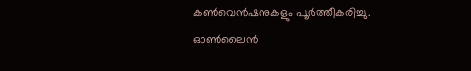കൺവെൻഷനുകളും പൂർത്തീകരിച്ചു. ഓൺലൈൻ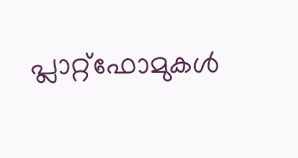പ്ലാറ്റ്ഫോമുകൾ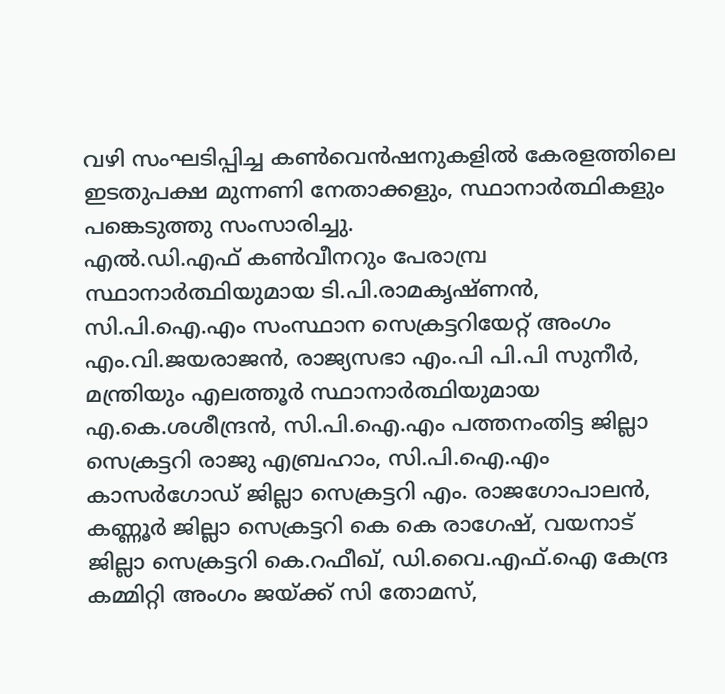വഴി സംഘടിപ്പിച്ച കൺവെൻഷനുകളിൽ കേരളത്തിലെ ഇടതുപക്ഷ മുന്നണി നേതാക്കളും, സ്ഥാനാർത്ഥികളും പങ്കെടുത്തു സംസാരിച്ചു.
എൽ.ഡി.എഫ് കൺവീനറും പേരാമ്പ്ര സ്ഥാനാർത്ഥിയുമായ ടി.പി.രാമകൃഷ്ണൻ, സി.പി.ഐ.എം സംസ്ഥാന സെക്രട്ടറിയേറ്റ് അംഗം എം.വി.ജയരാജൻ, രാജ്യസഭാ എം.പി പി.പി സുനീർ, മന്ത്രിയും എലത്തൂർ സ്ഥാനാർത്ഥിയുമായ എ.കെ.ശശീന്ദ്രൻ, സി.പി.ഐ.എം പത്തനംതിട്ട ജില്ലാ സെക്രട്ടറി രാജു എബ്രഹാം, സി.പി.ഐ.എം കാസർഗോഡ് ജില്ലാ സെക്രട്ടറി എം. രാജഗോപാലൻ, കണ്ണൂർ ജില്ലാ സെക്രട്ടറി കെ കെ രാഗേഷ്, വയനാട് ജില്ലാ സെക്രട്ടറി കെ.റഫീഖ്, ഡി.വൈ.എഫ്.ഐ കേന്ദ്ര കമ്മിറ്റി അംഗം ജയ്ക്ക് സി തോമസ്,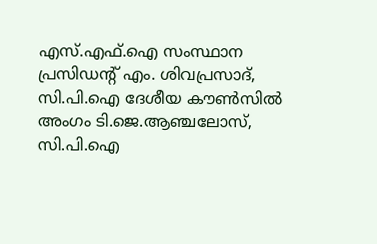എസ്.എഫ്.ഐ സംസ്ഥാന പ്രസിഡന്റ് എം. ശിവപ്രസാദ്, സി.പി.ഐ ദേശീയ കൗൺസിൽ അംഗം ടി.ജെ.ആഞ്ചലോസ്, സി.പി.ഐ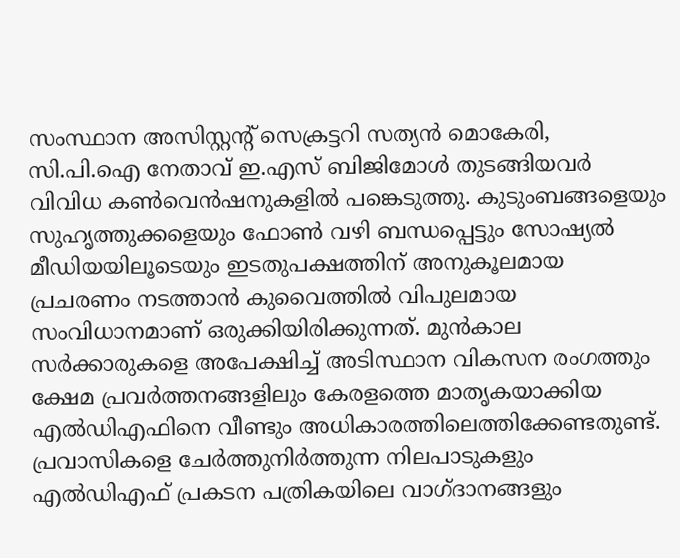സംസ്ഥാന അസിസ്റ്റന്റ് സെക്രട്ടറി സത്യൻ മൊകേരി, സി.പി.ഐ നേതാവ് ഇ.എസ് ബിജിമോൾ തുടങ്ങിയവർ വിവിധ കൺവെൻഷനുകളിൽ പങ്കെടുത്തു. കുടുംബങ്ങളെയും സുഹൃത്തുക്കളെയും ഫോൺ വഴി ബന്ധപ്പെട്ടും സോഷ്യൽ മീഡിയയിലൂടെയും ഇടതുപക്ഷത്തിന് അനുകൂലമായ പ്രചരണം നടത്താൻ കുവൈത്തിൽ വിപുലമായ സംവിധാനമാണ് ഒരുക്കിയിരിക്കുന്നത്. മുൻകാല സർക്കാരുകളെ അപേക്ഷിച്ച് അടിസ്ഥാന വികസന രംഗത്തും ക്ഷേമ പ്രവർത്തനങ്ങളിലും കേരളത്തെ മാതൃകയാക്കിയ എൽഡിഎഫിനെ വീണ്ടും അധികാരത്തിലെത്തിക്കേണ്ടതുണ്ട്. പ്രവാസികളെ ചേർത്തുനിർത്തുന്ന നിലപാടുകളും എൽഡിഎഫ് പ്രകടന പത്രികയിലെ വാഗ്ദാനങ്ങളും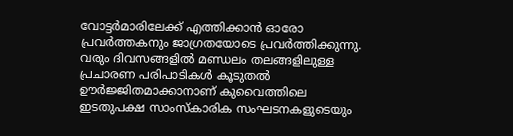വോട്ടർമാരിലേക്ക് എത്തിക്കാൻ ഓരോ പ്രവർത്തകനും ജാഗ്രതയോടെ പ്രവർത്തിക്കുന്നു. വരും ദിവസങ്ങളിൽ മണ്ഡലം തലങ്ങളിലുള്ള പ്രചാരണ പരിപാടികൾ കൂടുതൽ ഊർജ്ജിതമാക്കാനാണ് കുവൈത്തിലെ ഇടതുപക്ഷ സാംസ്കാരിക സംഘടനകളുടെയും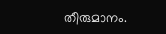തീരുമാനം.